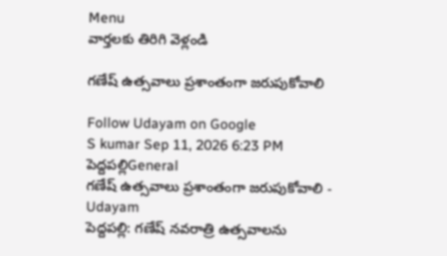Menu
వార్తలకు తిరిగి వెళ్లండి

గణేష్‌ ఉత్సవాలు ప్రశాంతంగా జరుపుకోవాలి

Follow Udayam on Google
S kumar Sep 11, 2026 6:23 PM పెద్దపల్లిGeneral
గణేష్‌ ఉత్సవాలు ప్రశాంతంగా జరుపుకోవాలి - Udayam
పెద్దపల్లి: గణేష్ నవరాత్రి ఉత్సవాలను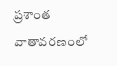ప్రశాంత వాతావరణంలో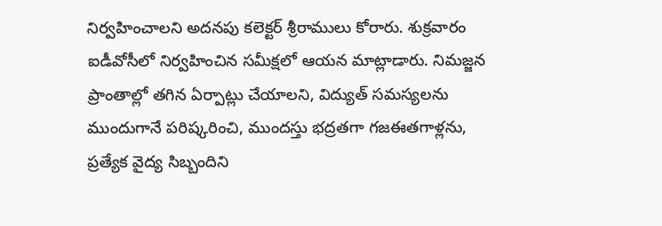నిర్వహించాలని అదనపు కలెక్టర్ శ్రీరాములు కోరారు. శుక్రవారం ఐడీవోసీలో నిర్వహించిన సమీక్షలో ఆయన మాట్లాడారు. నిమజ్జన ప్రాంతాల్లో తగిన ఏర్పాట్లు చేయాలని, విద్యుత్ సమస్యలను ముందుగానే పరిష్కరించి, ముందస్తు భద్రతగా గజఈతగాళ్లను, ప్రత్యేక వైద్య సిబ్బందిని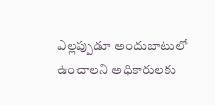ఎల్లప్పుడూ అందుబాటులో ఉంచాలని అధికారులకు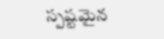స్పష్టమైన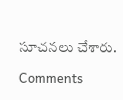సూచనలు చేశారు.

Comments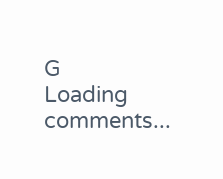G
Loading comments...